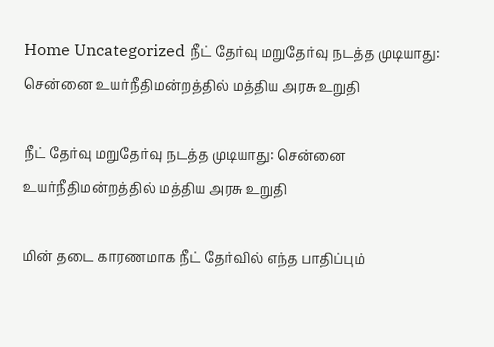Home Uncategorized நீட் தேர்வு மறுதேர்வு நடத்த முடியாது: சென்னை உயர்நீதிமன்றத்தில் மத்திய அரசு உறுதி

நீட் தேர்வு மறுதேர்வு நடத்த முடியாது: சென்னை உயர்நீதிமன்றத்தில் மத்திய அரசு உறுதி

மின் தடை காரணமாக நீட் தேர்வில் எந்த பாதிப்பும்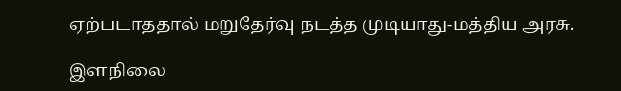ஏற்படாததால் மறுதேர்வு நடத்த முடியாது-மத்திய அரசு.

இளநிலை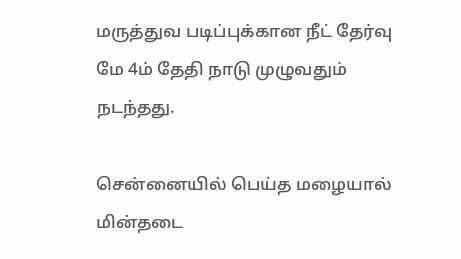மருத்துவ படிப்புக்கான நீட் தேர்வு மே 4ம் தேதி நாடு முழுவதும் நடந்தது.

சென்னையில் பெய்த மழையால் மின்தடை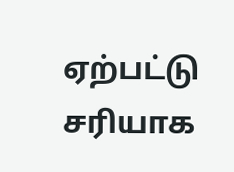ஏற்பட்டு சரியாக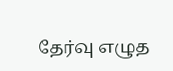தேர்வு எழுத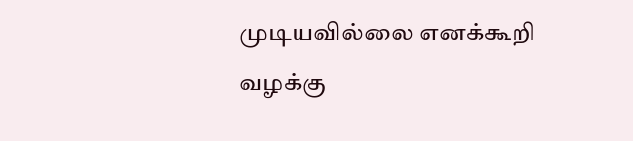முடியவில்லை எனக்கூறி வழக்கு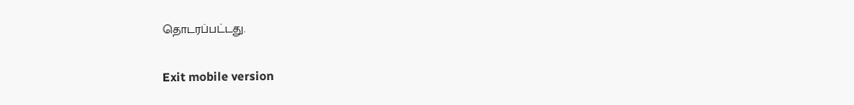தொடரப்பட்டது.

Exit mobile version